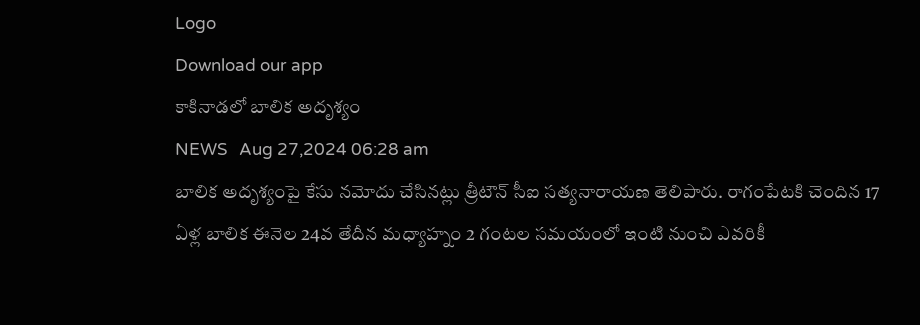Logo
Download our app
కాకినాడలో బాలిక అదృశ్యం
NEWS   Aug 27,2024 06:28 am
బాలిక అదృశ్యంపై కేసు నమోదు చేసినట్లు త్రీటౌన్ సీఐ సత్యనారాయణ తెలిపారు. రాగంపేటకి చెందిన 17 ఏళ్ల బాలిక ఈనెల 24వ తేదీన మధ్యాహ్నం 2 గంటల సమయంలో ఇంటి నుంచి ఎవరికీ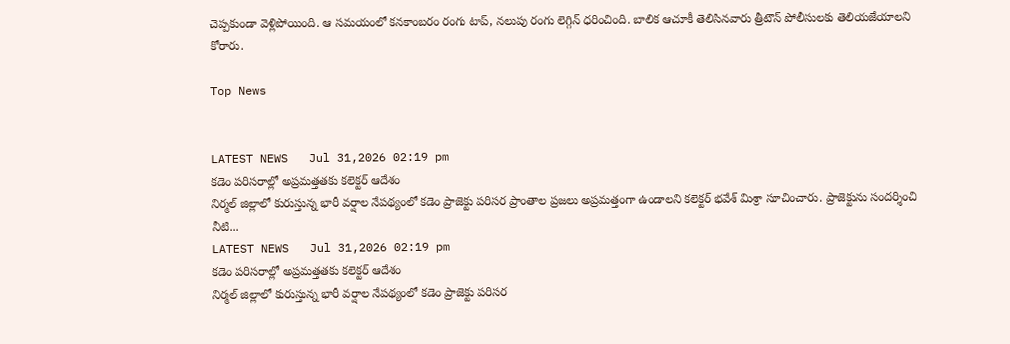చెప్పకుండా వెళ్లిపోయింది. ఆ సమయంలో కనకాంబరం రంగు టాప్, నలుపు రంగు లెగ్గిన్ ధరించింది. బాలిక ఆచూకీ తెలిసినవారు త్రీటౌన్ పోలీసులకు తెలియజేయాలని కోరారు.

Top News


LATEST NEWS   Jul 31,2026 02:19 pm
కడెం పరిసరాల్లో అప్రమత్తతకు కలెక్టర్ ఆదేశం
నిర్మల్ జిల్లాలో కురుస్తున్న భారీ వర్షాల నేపథ్యంలో కడెం ప్రాజెక్టు పరిసర ప్రాంతాల ప్రజలు అప్రమత్తంగా ఉండాలని కలెక్టర్ భవేశ్ మిశ్రా సూచించారు. ప్రాజెక్టును సందర్శించి నీటి...
LATEST NEWS   Jul 31,2026 02:19 pm
కడెం పరిసరాల్లో అప్రమత్తతకు కలెక్టర్ ఆదేశం
నిర్మల్ జిల్లాలో కురుస్తున్న భారీ వర్షాల నేపథ్యంలో కడెం ప్రాజెక్టు పరిసర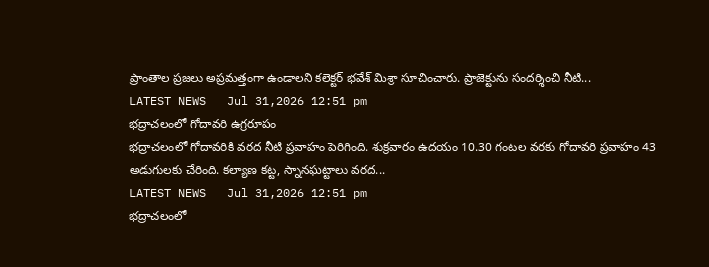ప్రాంతాల ప్రజలు అప్రమత్తంగా ఉండాలని కలెక్టర్ భవేశ్ మిశ్రా సూచించారు. ప్రాజెక్టును సందర్శించి నీటి...
LATEST NEWS   Jul 31,2026 12:51 pm
భద్రాచలంలో గోదావరి ఉగ్రరూపం
భద్రాచలంలో గోదావరికి వరద నీటి ప్రవాహం పెరిగింది. శుక్రవారం ఉదయం 10.30 గంటల వరకు గోదావరి ప్రవాహం 43 అడుగులకు చేరింది. కల్యాణ కట్ట, స్నానఘట్టాలు వరద...
LATEST NEWS   Jul 31,2026 12:51 pm
భద్రాచలంలో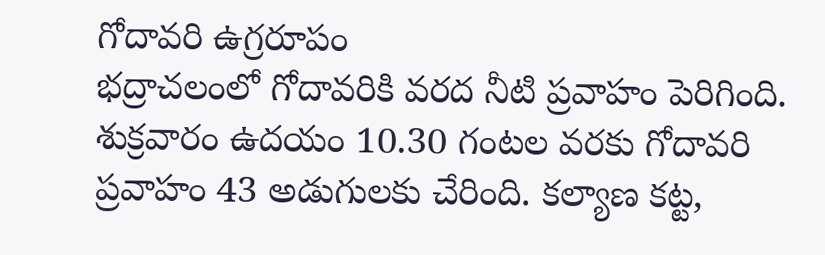గోదావరి ఉగ్రరూపం
భద్రాచలంలో గోదావరికి వరద నీటి ప్రవాహం పెరిగింది. శుక్రవారం ఉదయం 10.30 గంటల వరకు గోదావరి ప్రవాహం 43 అడుగులకు చేరింది. కల్యాణ కట్ట,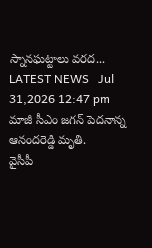స్నానఘట్టాలు వరద...
LATEST NEWS   Jul 31,2026 12:47 pm
మాజీ సీఎం జగన్ పెదనాన్న ఆనందరెడ్డి మృతి.
వైసీపీ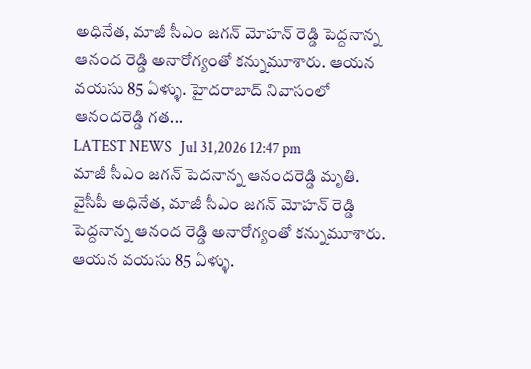అధినేత, మాజీ సీఎం జగన్ మోహన్ రెడ్డి పెద్దనాన్న ఆనంద రెడ్డి అనారోగ్యంతో కన్నుమూశారు. ఆయన వయసు 85 ఏళ్ళు. హైదరాబాద్‌ నివాసంలో ఆనందరెడ్డి గత...
LATEST NEWS   Jul 31,2026 12:47 pm
మాజీ సీఎం జగన్ పెదనాన్న ఆనందరెడ్డి మృతి.
వైసీపీ అధినేత, మాజీ సీఎం జగన్ మోహన్ రెడ్డి పెద్దనాన్న ఆనంద రెడ్డి అనారోగ్యంతో కన్నుమూశారు. ఆయన వయసు 85 ఏళ్ళు.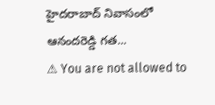హైదరాబాద్‌ నివాసంలో ఆనందరెడ్డి గత...
⚠ You are not allowed to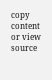copy content or view source